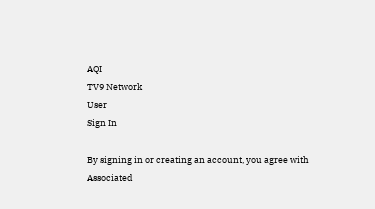AQI
TV9 Network
User
Sign In

By signing in or creating an account, you agree with Associated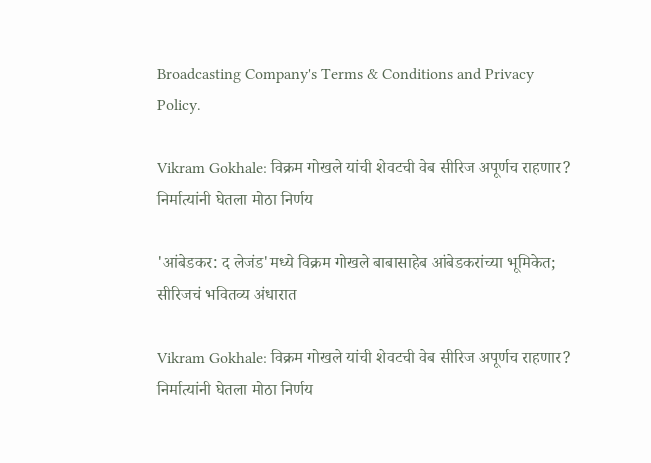Broadcasting Company's Terms & Conditions and Privacy Policy.

Vikram Gokhale: विक्रम गोखले यांची शेवटची वेब सीरिज अपूर्णच राहणार? निर्मात्यांनी घेतला मोठा निर्णय

'आंबेडकर: द लेजंड'मध्ये विक्रम गोखले बाबासाहेब आंबेडकरांच्या भूमिकेत; सीरिजचं भवितव्य अंधारात

Vikram Gokhale: विक्रम गोखले यांची शेवटची वेब सीरिज अपूर्णच राहणार? निर्मात्यांनी घेतला मोठा निर्णय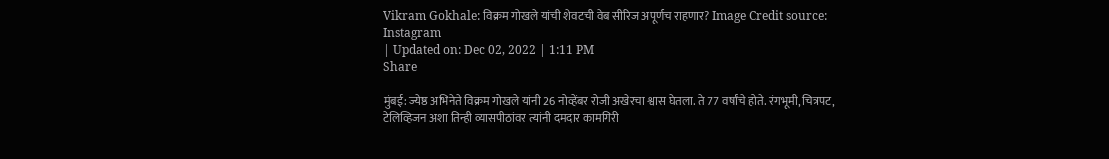Vikram Gokhale: विक्रम गोखले यांची शेवटची वेब सीरिज अपूर्णच राहणार? Image Credit source: Instagram
| Updated on: Dec 02, 2022 | 1:11 PM
Share

मुंबई: ज्येष्ठ अभिनेते विक्रम गोखले यांनी 26 नोव्हेंबर रोजी अखेरचा श्वास घेतला. ते 77 वर्षांचे होते. रंगभूमी, चित्रपट, टेलिव्हिजन अशा तिन्ही व्यासपीठांवर त्यांनी दमदार कामगिरी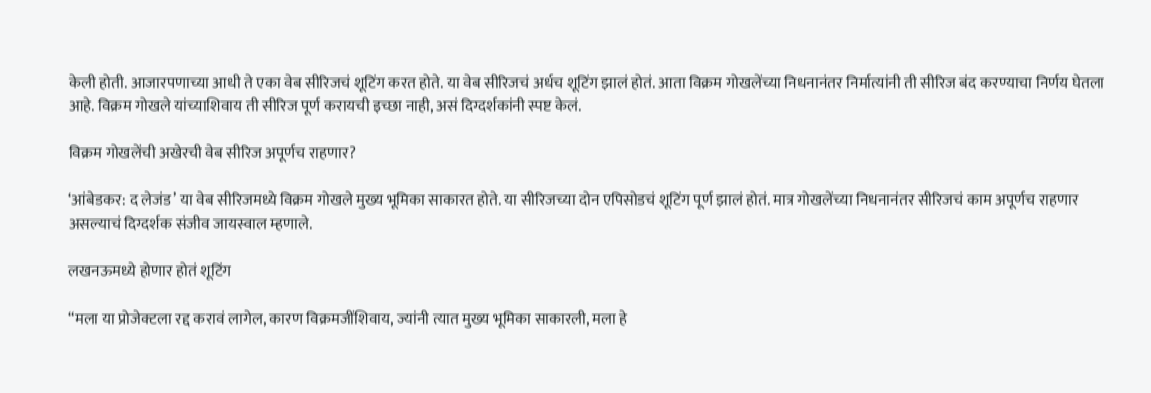केली होती. आजारपणाच्या आधी ते एका वेब सीरिजचं शूटिंग करत होते. या वेब सीरिजचं अर्धच शूटिंग झालं होतं. आता विक्रम गोखलेंच्या निधनानंतर निर्मात्यांनी ती सीरिज बंद करण्याचा निर्णय घेतला आहे. विक्रम गोखले यांच्याशिवाय ती सीरिज पूर्ण करायची इच्छा नाही, असं दिग्दर्शकांनी स्पष्ट केलं.

विक्रम गोखलेंची अखेरची वेब सीरिज अपूर्णच राहणार?

‘आंबेडकर: द लेजंड’ या वेब सीरिजमध्ये विक्रम गोखले मुख्य भूमिका साकारत होते. या सीरिजच्या दोन एपिसोडचं शूटिंग पूर्ण झालं होतं. मात्र गोखलेंच्या निधनानंतर सीरिजचं काम अपूर्णच राहणार असल्याचं दिग्दर्शक संजीव जायस्वाल म्हणाले.

लखनऊमध्ये होणार होतं शूटिंग

“मला या प्रोजेक्टला रद्द करावं लागेल, कारण विक्रमजींशिवाय, ज्यांनी त्यात मुख्य भूमिका साकारली, मला हे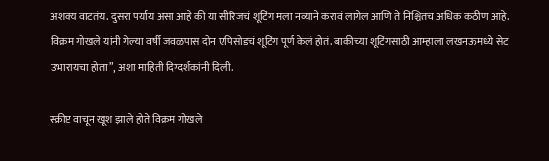अशक्य वाटतंय. दुसरा पर्याय असा आहे की या सीरिजचं शूटिंग मला नव्याने करावं लागेल आणि ते निश्चितच अधिक कठीण आहे. विक्रम गोखले यांनी गेल्या वर्षी जवळपास दोन एपिसोडचं शूटिंग पूर्ण केलं होतं. बाकीच्या शूटिंगसाठी आम्हाला लखनऊमध्ये सेट उभारायचा होता”, अशा माहिती दिग्दर्शकांनी दिली.

स्क्रीप्ट वाचून खूश झाले होते विक्रम गोखले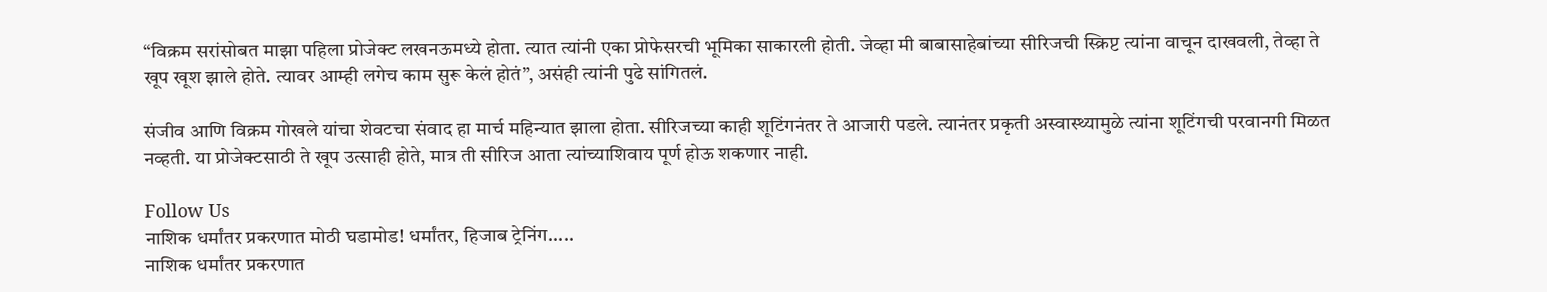“विक्रम सरांसोबत माझा पहिला प्रोजेक्ट लखनऊमध्ये होता. त्यात त्यांनी एका प्रोफेसरची भूमिका साकारली होती. जेव्हा मी बाबासाहेबांच्या सीरिजची स्क्रिप्ट त्यांना वाचून दाखवली, तेव्हा ते खूप खूश झाले होते. त्यावर आम्ही लगेच काम सुरू केलं होतं”, असंही त्यांनी पुढे सांगितलं.

संजीव आणि विक्रम गोखले यांचा शेवटचा संवाद हा मार्च महिन्यात झाला होता. सीरिजच्या काही शूटिंगनंतर ते आजारी पडले. त्यानंतर प्रकृती अस्वास्थ्यामुळे त्यांना शूटिंगची परवानगी मिळत नव्हती. या प्रोजेक्टसाठी ते खूप उत्साही होते, मात्र ती सीरिज आता त्यांच्याशिवाय पूर्ण होऊ शकणार नाही.

Follow Us
नाशिक धर्मांतर प्रकरणात मोठी घडामोड! धर्मांतर, हिजाब ट्रेनिंग.....
नाशिक धर्मांतर प्रकरणात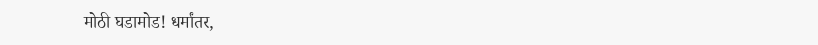मोठी घडामोड! धर्मांतर,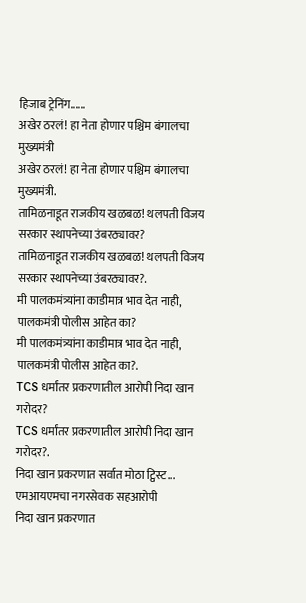हिजाब ट्रेनिंग......
अखेर ठरलं! हा नेता होणार पश्चिम बंगालचा मुख्यमंत्री
अखेर ठरलं! हा नेता होणार पश्चिम बंगालचा मुख्यमंत्री.
तामिळनाडूत राजकीय खळबळ! थलपती विजय सरकार स्थापनेच्या उंबरठ्यावर?
तामिळनाडूत राजकीय खळबळ! थलपती विजय सरकार स्थापनेच्या उंबरठ्यावर?.
मी पालकमंत्र्यांना काडीमात्र भाव देत नाही, पालकमंत्री पोलीस आहेत का?
मी पालकमंत्र्यांना काडीमात्र भाव देत नाही, पालकमंत्री पोलीस आहेत का?.
TCS धर्मांतर प्रकरणातील आरोपी निदा खान गरोदर?
TCS धर्मांतर प्रकरणातील आरोपी निदा खान गरोदर?.
निदा खान प्रकरणात सर्वात मोठा ट्विस्ट... एमआयएमचा नगरसेवक सहआरोपी
निदा खान प्रकरणात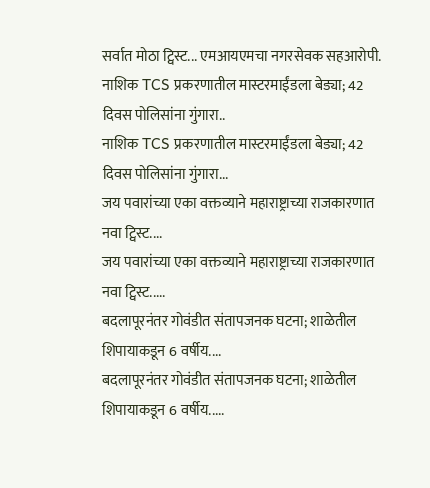सर्वात मोठा ट्विस्ट... एमआयएमचा नगरसेवक सहआरोपी.
नाशिक TCS प्रकरणातील मास्टरमाईंडला बेड्या; 42 दिवस पोलिसांना गुंगारा..
नाशिक TCS प्रकरणातील मास्टरमाईंडला बेड्या; 42 दिवस पोलिसांना गुंगारा...
जय पवारांच्या एका वक्तव्याने महाराष्ट्राच्या राजकारणात नवा ट्विस्ट....
जय पवारांच्या एका वक्तव्याने महाराष्ट्राच्या राजकारणात नवा ट्विस्ट.....
बदलापूरनंतर गोवंडीत संतापजनक घटना; शाळेतील शिपायाकडून 6 वर्षीय....
बदलापूरनंतर गोवंडीत संतापजनक घटना; शाळेतील शिपायाकडून 6 वर्षीय.....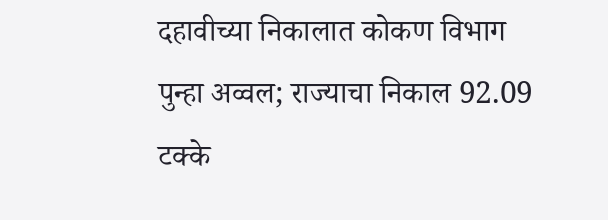दहावीच्या निकालात कोकण विभाग पुन्हा अव्वल; राज्याचा निकाल 92.09 टक्के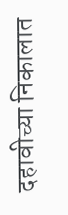दहावीच्या निकालात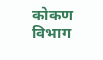कोकण विभाग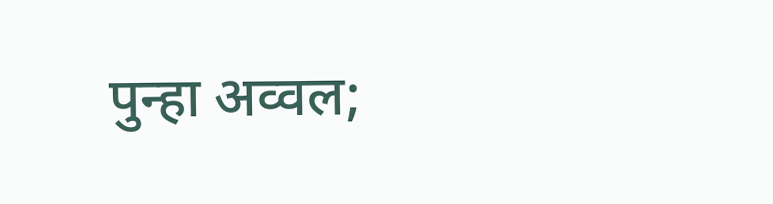पुन्हा अव्वल;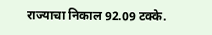राज्याचा निकाल 92.09 टक्के.